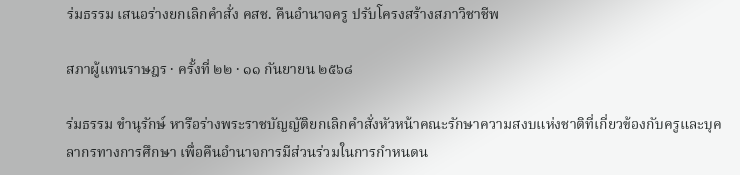ร่มธรรม เสนอร่างยกเลิกคำสั่ง คสช. คืนอำนาจครู ปรับโครงสร้างสภาวิชาชีพ

สภาผู้แทนราษฎร · ครั้งที่ ๒๒ · ๑๑ กันยายน ๒๕๖๘

ร่มธรรม ขำนุรักษ์ หารือร่างพระราชบัญญัติยกเลิกคำสั่งหัวหน้าคณะรักษาความสงบแห่งชาติที่เกี่ยวข้องกับครูและบุคลากรทางการศึกษา เพื่อคืนอำนาจการมีส่วนร่วมในการกำหนดน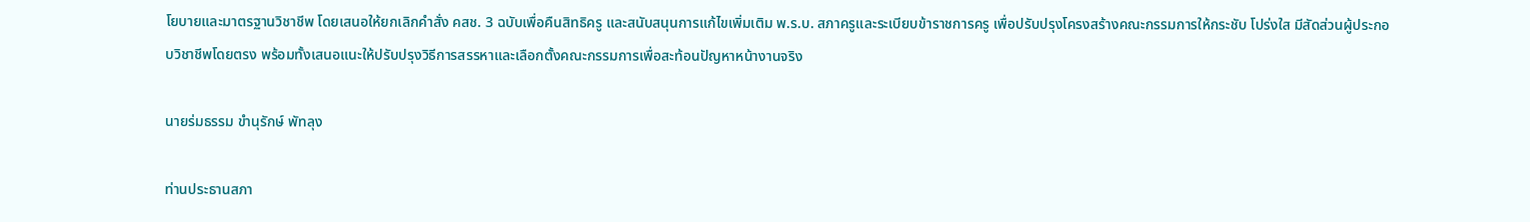โยบายและมาตรฐานวิชาชีพ โดยเสนอให้ยกเลิกคำสั่ง คสช. 3 ฉบับเพื่อคืนสิทธิครู และสนับสนุนการแก้ไขเพิ่มเติม พ.ร.บ. สภาครูและระเบียบข้าราชการครู เพื่อปรับปรุงโครงสร้างคณะกรรมการให้กระชับ โปร่งใส มีสัดส่วนผู้ประกอบวิชาชีพโดยตรง พร้อมทั้งเสนอแนะให้ปรับปรุงวิธีการสรรหาและเลือกตั้งคณะกรรมการเพื่อสะท้อนปัญหาหน้างานจริง

นายร่มธรรม ขำนุรักษ์ พัทลุง

ท่านประธานสภา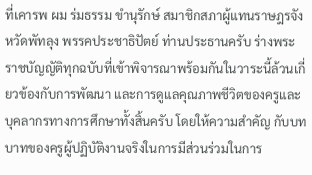ที่เคารพ ผม ร่มธรรม ขำนุรักษ์ สมาชิกสภาผู้แทนราษฎรจังหวัดพัทลุง พรรคประชาธิปัตย์ ท่านประธานครับ ร่างพระราชบัญญัติทุกฉบับที่เข้าพิจารณาพร้อมกันในวาระนี้ล้วนเกี่ยวข้องกับการพัฒนา และการดูแลคุณภาพชีวิตของครูและบุคลากรทางการศึกษาทั้งสิ้นครับ โดยให้ความสำคัญ กับบทบาทของครูผู้ปฏิบัติงานจริงในการมีส่วนร่วมในการ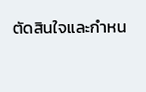ตัดสินใจและกำหน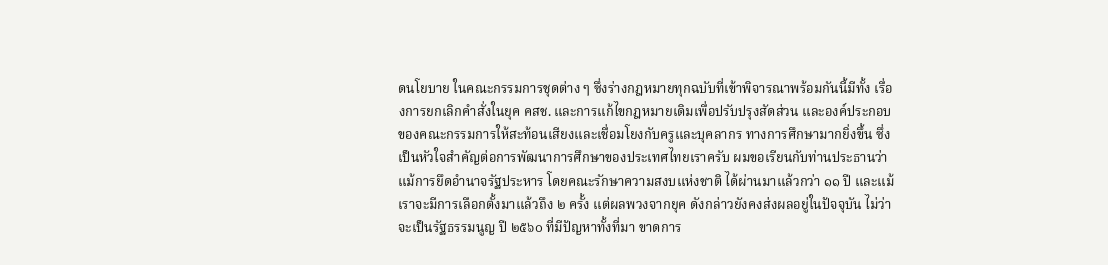ดนโยบาย ในคณะกรรมการชุดต่าง ๆ ซึ่งร่างกฎหมายทุกฉบับที่เข้าพิจารณาพร้อมกันนี้มีทั้ง เรื่องการยกเลิกคำสั่งในยุค คสช. และการแก้ไขกฎหมายเดิมเพื่อปรับปรุงสัดส่วน และองค์ประกอบของคณะกรรมการให้สะท้อนเสียงและเชื่อมโยงกับครูและบุคลากร ทางการศึกษามากยิ่งขึ้น ซึ่งเป็นหัวใจสำคัญต่อการพัฒนาการศึกษาของประเทศไทยเราครับ ผมขอเรียนกับท่านประธานว่าแม้การยึดอำนาจรัฐประหาร โดยคณะรักษาความสงบแห่งชาติ ได้ผ่านมาแล้วกว่า ๑๑ ปี และแม้เราจะมีการเลือกตั้งมาแล้วถึง ๒ ครั้ง แต่ผลพวงจากยุค ดังกล่าวยังคงส่งผลอยู่ในปัจจุบัน ไม่ว่าจะเป็นรัฐธรรมนูญ ปี ๒๕๖๐ ที่มีปัญหาทั้งที่มา ขาดการ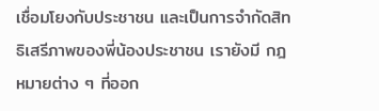เชื่อมโยงกับประชาชน และเป็นการจำกัดสิทธิเสรีภาพของพี่น้องประชาชน เรายังมี กฎหมายต่าง ๆ ที่ออก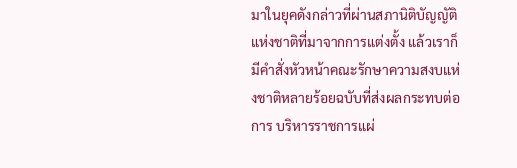มาในยุคดังกล่าวที่ผ่านสภานิติบัญญัติแห่งชาติที่มาจากการแต่งตั้ง แล้วเราก็มีคำสั่งหัวหน้าคณะรักษาความสงบแห่งชาติหลายร้อยฉบับที่ส่งผลกระทบต่อการ บริหารราชการแผ่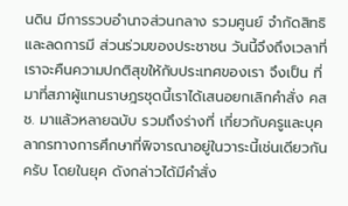นดิน มีการรวบอำนาจส่วนกลาง รวมศูนย์ จำกัดสิทธิ และลดการมี ส่วนร่วมของประชาชน วันนี้จึงถึงเวลาที่เราจะคืนความปกติสุขให้กับประเทศของเรา จึงเป็น ที่มาที่สภาผู้แทนราษฎรชุดนี้เราได้เสนอยกเลิกคำสั่ง คสช. มาแล้วหลายฉบับ รวมถึงร่างที่ เกี่ยวกับครูและบุคลากรทางการศึกษาที่พิจารณาอยู่ในวาระนี้เช่นเดียวกันครับ โดยในยุค ดังกล่าวได้มีคำสั่ง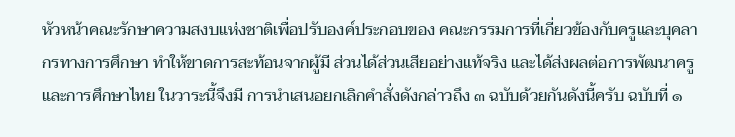หัวหน้าคณะรักษาความสงบแห่งชาติเพื่อปรับองค์ประกอบของ คณะกรรมการที่เกี่ยวข้องกับครูและบุคลากรทางการศึกษา ทำให้ขาดการสะท้อนจากผู้มี ส่วนได้ส่วนเสียอย่างแท้จริง และได้ส่งผลต่อการพัฒนาครูและการศึกษาไทย ในวาระนี้จึงมี การนำเสนอยกเลิกคำสั่งดังกล่าวถึง ๓ ฉบับด้วยกันดังนี้ครับ ฉบับที่ ๑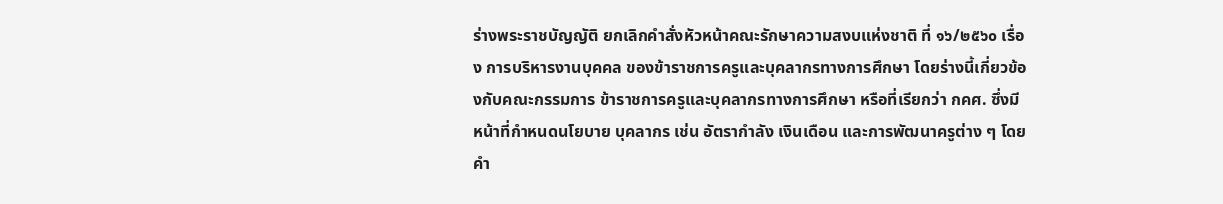ร่างพระราชบัญญัติ ยกเลิกคำสั่งหัวหน้าคณะรักษาความสงบแห่งชาติ ที่ ๑๖/๒๕๖๐ เรื่อง การบริหารงานบุคคล ของข้าราชการครูและบุคลากรทางการศึกษา โดยร่างนี้เกี่ยวข้องกับคณะกรรมการ ข้าราชการครูและบุคลากรทางการศึกษา หรือที่เรียกว่า กคศ. ซึ่งมีหน้าที่กำหนดนโยบาย บุคลากร เช่น อัตรากำลัง เงินเดือน และการพัฒนาครูต่าง ๆ โดยคำ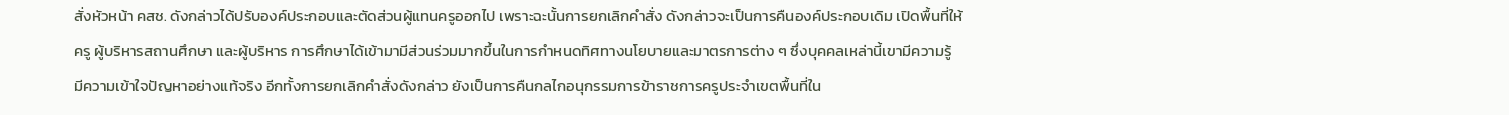สั่งหัวหน้า คสช. ดังกล่าวได้ปรับองค์ประกอบและตัดส่วนผู้แทนครูออกไป เพราะฉะนั้นการยกเลิกคำสั่ง ดังกล่าวจะเป็นการคืนองค์ประกอบเดิม เปิดพื้นที่ให้ครู ผู้บริหารสถานศึกษา และผู้บริหาร การศึกษาได้เข้ามามีส่วนร่วมมากขึ้นในการกำหนดทิศทางนโยบายและมาตรการต่าง ๆ ซึ่งบุคคลเหล่านี้เขามีความรู้ มีความเข้าใจปัญหาอย่างแท้จริง อีกทั้งการยกเลิกคำสั่งดังกล่าว ยังเป็นการคืนกลไกอนุกรรมการข้าราชการครูประจำเขตพื้นที่ใน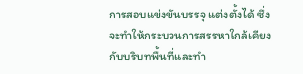การสอบแข่งขันบรรจุ แต่งตั้งได้ ซึ่งจะทำให้กระบวนการสรรหาใกล้เคียงกับบริบทพื้นที่และทำ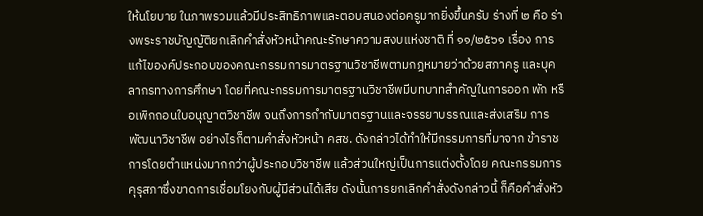ให้นโยบาย ในภาพรวมแล้วมีประสิทธิภาพและตอบสนองต่อครูมากยิ่งขึ้นครับ ร่างที่ ๒ คือ ร่างพระราชบัญญัติยกเลิกคำสั่งหัวหน้าคณะรักษาความสงบแห่งชาติ ที่ ๑๑/๒๕๖๑ เรื่อง การแก้ไของค์ประกอบของคณะกรรมการมาตรฐานวิชาชีพตามกฎหมายว่าด้วยสภาครู และบุคลากรทางการศึกษา โดยที่คณะกรรมการมาตรฐานวิชาชีพมีบทบาทสำคัญในการออก พัก หรือเพิกถอนใบอนุญาตวิชาชีพ จนถึงการกำกับมาตรฐานและจรรยาบรรณและส่งเสริม การพัฒนาวิชาชีพ อย่างไรก็ตามคำสั่งหัวหน้า คสช. ดังกล่าวได้ทำให้มีกรรมการที่มาจาก ข้าราชการโดยตำแหน่งมากกว่าผู้ประกอบวิชาชีพ แล้วส่วนใหญ่เป็นการแต่งตั้งโดย คณะกรรมการคุรุสภาซึ่งขาดการเชื่อมโยงกับผู้มีส่วนได้เสีย ดังนั้นการยกเลิกคำสั่งดังกล่าวนี้ ก็คือคำสั่งหัว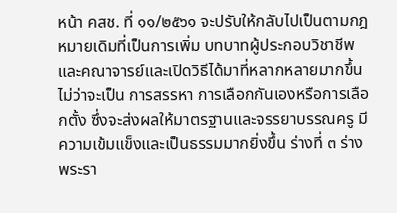หน้า คสช. ที่ ๑๑/๒๕๖๑ จะปรับให้กลับไปเป็นตามกฎหมายเดิมที่เป็นการเพิ่ม บทบาทผู้ประกอบวิชาชีพและคณาจารย์และเปิดวิธีได้มาที่หลากหลายมากขึ้น ไม่ว่าจะเป็น การสรรหา การเลือกกันเองหรือการเลือกตั้ง ซึ่งจะส่งผลให้มาตรฐานและจรรยาบรรณครู มีความเข้มแข็งและเป็นธรรมมากยิ่งขึ้น ร่างที่ ๓ ร่างพระรา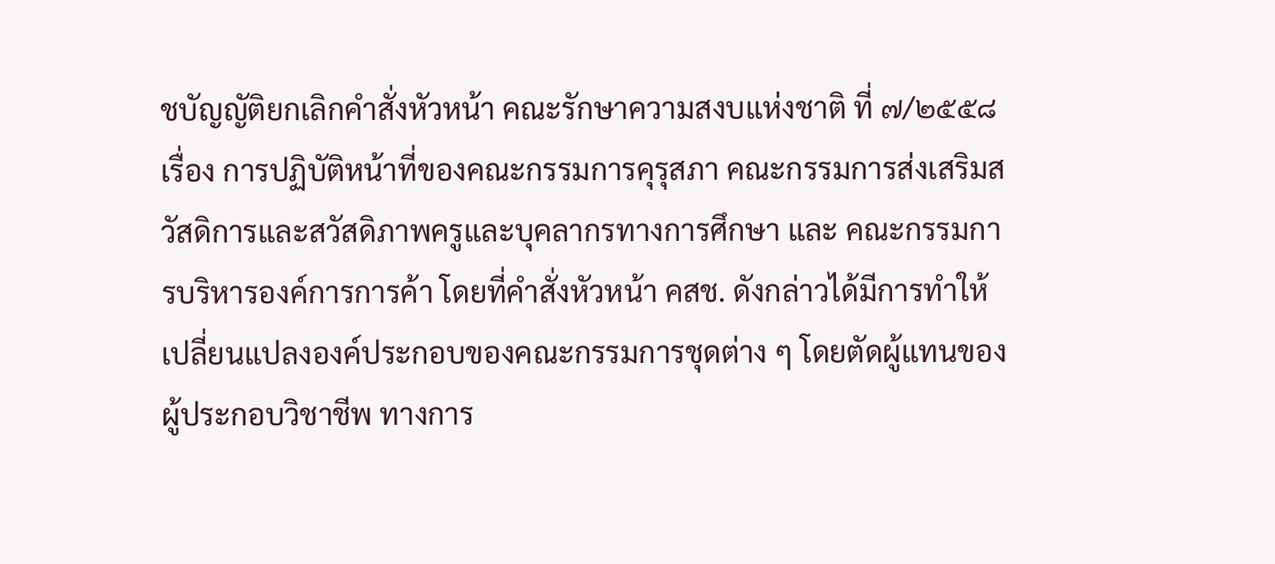ชบัญญัติยกเลิกคำสั่งหัวหน้า คณะรักษาความสงบแห่งชาติ ที่ ๗/๒๕๕๘ เรื่อง การปฏิบัติหน้าที่ของคณะกรรมการคุรุสภา คณะกรรมการส่งเสริมสวัสดิการและสวัสดิภาพครูและบุคลากรทางการศึกษา และ คณะกรรมการบริหารองค์การการค้า โดยที่คำสั่งหัวหน้า คสช. ดังกล่าวได้มีการทำให้ เปลี่ยนแปลงองค์ประกอบของคณะกรรมการชุดต่าง ๆ โดยตัดผู้แทนของผู้ประกอบวิชาชีพ ทางการ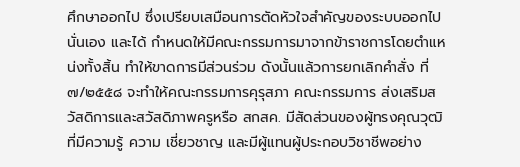ศึกษาออกไป ซึ่งเปรียบเสมือนการตัดหัวใจสำคัญของระบบออกไปนั่นเอง และได้ กำหนดให้มีคณะกรรมการมาจากข้าราชการโดยตำแหน่งทั้งสิ้น ทำให้ขาดการมีส่วนร่วม ดังนั้นแล้วการยกเลิกคำสั่ง ที่ ๗/๒๕๕๘ จะทำให้คณะกรรมการคุรุสภา คณะกรรมการ ส่งเสริมสวัสดิการและสวัสดิภาพครูหรือ สกสค. มีสัดส่วนของผู้ทรงคุณวุฒิที่มีความรู้ ความ เชี่ยวชาญ และมีผู้แทนผู้ประกอบวิชาชีพอย่าง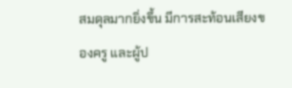สมดุลมากยิ่งขึ้น มีการสะท้อนเสียงของครู และผู้ป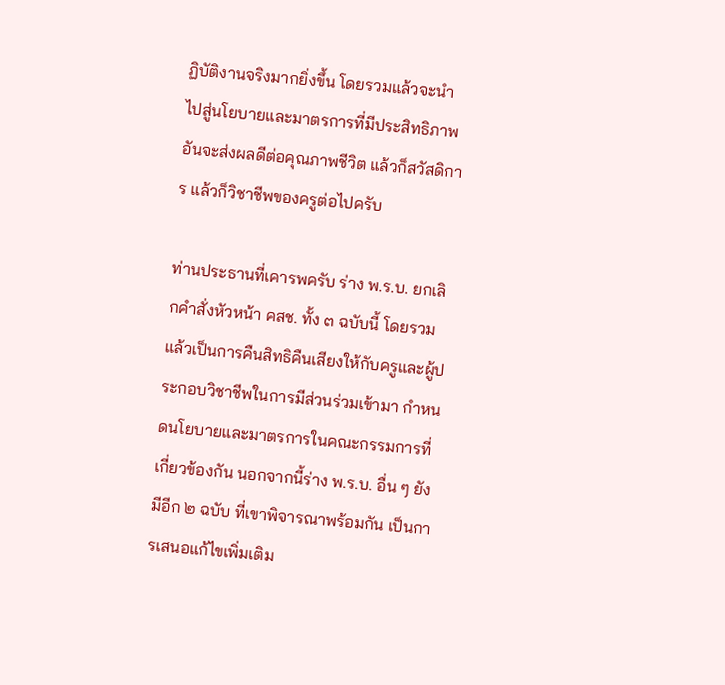ฏิบัติงานจริงมากยิ่งขึ้น โดยรวมแล้วจะนำไปสู่นโยบายและมาตรการที่มีประสิทธิภาพ อันจะส่งผลดีต่อคุณภาพชีวิต แล้วก็สวัสดิการ แล้วก็วิชาชีพของครูต่อไปครับ

ท่านประธานที่เคารพครับ ร่าง พ.ร.บ. ยกเลิกคำสั่งหัวหน้า คสช. ทั้ง ๓ ฉบับนี้ โดยรวมแล้วเป็นการคืนสิทธิคืนเสียงให้กับครูและผู้ประกอบวิชาชีพในการมีส่วนร่วมเข้ามา กำหนดนโยบายและมาตรการในคณะกรรมการที่เกี่ยวข้องกัน นอกจากนี้ร่าง พ.ร.บ. อื่น ๆ ยังมีอีก ๒ ฉบับ ที่เขาพิจารณาพร้อมกัน เป็นการเสนอแก้ไขเพิ่มเติม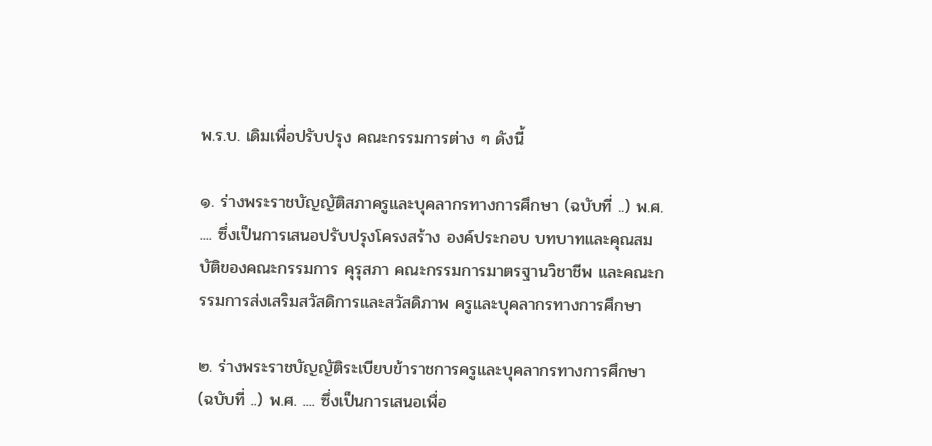พ.ร.บ. เดิมเพื่อปรับปรุง คณะกรรมการต่าง ๆ ดังนี้

๑. ร่างพระราชบัญญัติสภาครูและบุคลากรทางการศึกษา (ฉบับที่ ..) พ.ศ. .... ซึ่งเป็นการเสนอปรับปรุงโครงสร้าง องค์ประกอบ บทบาทและคุณสมบัติของคณะกรรมการ คุรุสภา คณะกรรมการมาตรฐานวิชาชีพ และคณะกรรมการส่งเสริมสวัสดิการและสวัสดิภาพ ครูและบุคลากรทางการศึกษา

๒. ร่างพระราชบัญญัติระเบียบข้าราชการครูและบุคลากรทางการศึกษา (ฉบับที่ ..) พ.ศ. .... ซึ่งเป็นการเสนอเพื่อ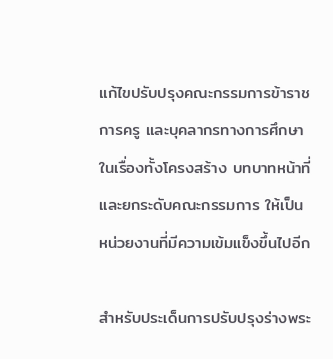แก้ไขปรับปรุงคณะกรรมการข้าราชการครู และบุคลากรทางการศึกษา ในเรื่องทั้งโครงสร้าง บทบาทหน้าที่ และยกระดับคณะกรรมการ ให้เป็นหน่วยงานที่มีความเข้มแข็งขึ้นไปอีก

สำหรับประเด็นการปรับปรุงร่างพระ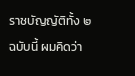ราชบัญญัติทั้ง ๒ ฉบับนี้ ผมคิดว่า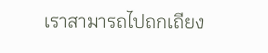เราสามารถไปถกเถียง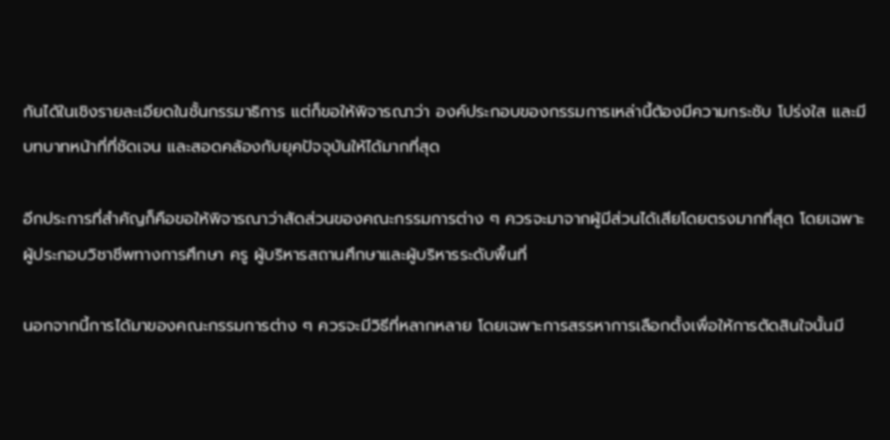กันได้ในเชิงรายละเอียดในชั้นกรรมาธิการ แต่ก็ขอให้พิจารณาว่า องค์ประกอบของกรรมการเหล่านี้ต้องมีความกระชับ โปร่งใส และมีบทบาทหน้าที่ที่ชัดเจน และสอดคล้องกับยุคปัจจุบันให้ได้มากที่สุด

อีกประการที่สำคัญก็คือขอให้พิจารณาว่าสัดส่วนของคณะกรรมการต่าง ๆ ควรจะมาจากผู้มีส่วนได้เสียโดยตรงมากที่สุด โดยเฉพาะผู้ประกอบวิชาชีพทางการศึกษา ครู ผู้บริหารสถานศึกษาและผู้บริหารระดับพื้นที่

นอกจากนี้การได้มาของคณะกรรมการต่าง ๆ ควรจะมีวิธีที่หลากหลาย โดยเฉพาะการสรรหาการเลือกตั้งเพื่อให้การตัดสินใจนั้นมี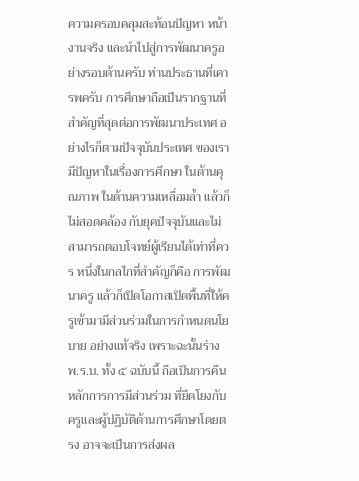ความครอบคลุมสะท้อนปัญหา หน้างานจริง และนำไปสู่การพัฒนาครูอย่างรอบด้านครับ ท่านประธานที่เคารพครับ การศึกษาถือเป็นรากฐานที่สำคัญที่สุดต่อการพัฒนาประเทศ อย่างไรก็ตามปัจจุบันประเทศ ของเรามีปัญหาในเรื่องการศึกษา ในด้านคุณภาพ ในด้านความเหลื่อมล้ำ แล้วก็ไม่สอดคล้อง กับยุคปัจจุบันและไม่สามารถตอบโจทย์ผู้เรียนได้เท่าที่ควร หนึ่งในกลไกที่สำคัญก็คือ การพัฒนาครู แล้วก็เปิดโอกาสเปิดพื้นที่ให้ครูเข้ามามีส่วนร่วมในการกำหนดนโยบาย อย่างแท้จริง เพราะฉะนั้นร่าง พ.ร.บ. ทั้ง ๕ ฉบับนี้ ถือเป็นการคืนหลักการการมีส่วนร่วม ที่ยึดโยงกับครูและผู้ปฏิบัติด้านการศึกษาโดยตรง อาจจะเป็นการส่งผล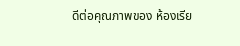ดีต่อคุณภาพของ ห้องเรีย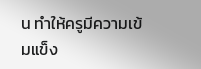น ทำให้ครูมีความเข้มแข็ง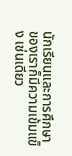นักเรียนและการศึกษาของเราก็มีความเข้มแข็ง เช่นเดียว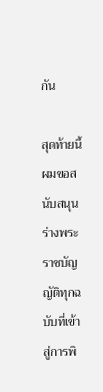กัน

สุดท้ายนี้ผมขอสนับสนุนร่างพระราชบัญญัติทุกฉบับที่เข้าสู่การพิ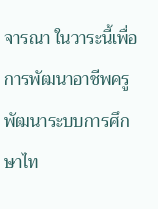จารณา ในวาระนี้เพื่อการพัฒนาอาชีพครู พัฒนาระบบการศึกษาไท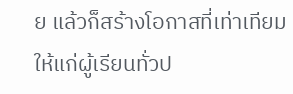ย แล้วก็สร้างโอกาสที่เท่าเทียม ให้แก่ผู้เรียนทั่วป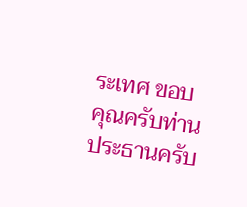ระเทศ ขอบคุณครับท่านประธานครับ